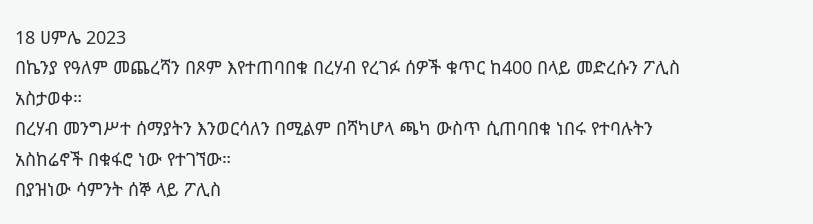18 ሀምሌ 2023
በኬንያ የዓለም መጨረሻን በጾም እየተጠባበቁ በረሃብ የረገፉ ሰዎች ቁጥር ከ400 በላይ መድረሱን ፖሊስ አስታወቀ።
በረሃብ መንግሥተ ሰማያትን እንወርሳለን በሚልም በሻካሆላ ጫካ ውስጥ ሲጠባበቁ ነበሩ የተባሉትን አስከሬኖች በቁፋሮ ነው የተገኘው።
በያዝነው ሳምንት ሰኞ ላይ ፖሊስ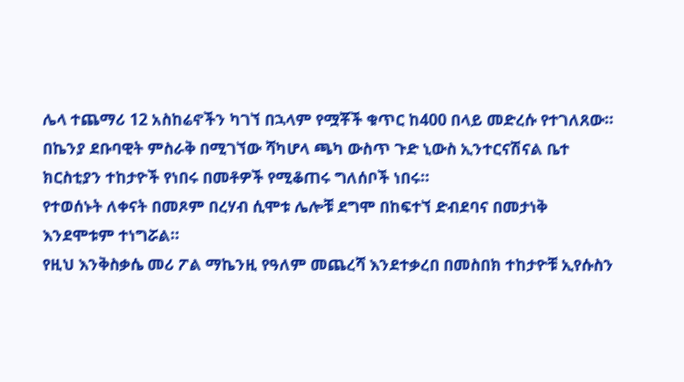ሌላ ተጨማሪ 12 አስከሬኖችን ካገኘ በኋላም የሟቾች ቁጥር ከ400 በላይ መድረሱ የተገለጸው።
በኬንያ ደቡባዊት ምስራቅ በሚገኘው ሻካሆላ ጫካ ውስጥ ጉድ ኒውስ ኢንተርናሽናል ቤተ ክርስቲያን ተከታዮች የነበሩ በመቶዎች የሚቆጠሩ ግለሰቦች ነበሩ።
የተወሰኑት ለቀናት በመጾም በረሃብ ሲሞቱ ሌሎቹ ደግሞ በከፍተኘ ድብደባና በመታነቅ እንደሞቱም ተነግሯል።
የዚህ እንቅስቃሴ መሪ ፖል ማኬንዚ የዓለም መጨረሻ እንደተቃረበ በመስበክ ተከታዮቹ ኢየሱስን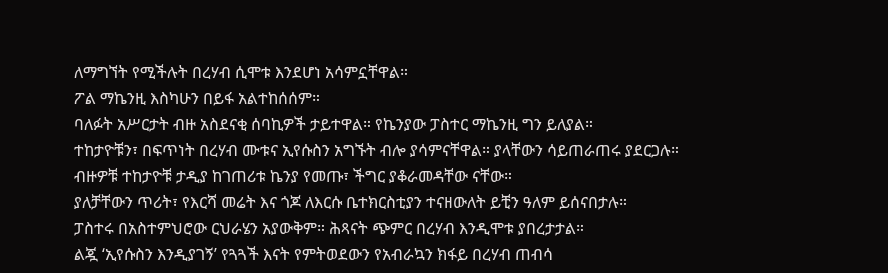ለማግኘት የሚችሉት በረሃብ ሲሞቱ እንደሆነ አሳምኗቸዋል።
ፖል ማኬንዚ እስካሁን በይፋ አልተከሰሰም።
ባለፉት አሥርታት ብዙ አስደናቂ ሰባኪዎች ታይተዋል። የኬንያው ፓስተር ማኬንዚ ግን ይለያል።
ተከታዮቹን፣ በፍጥነት በረሃብ ሙቱና ኢየሱስን አግኙት ብሎ ያሳምናቸዋል። ያላቸውን ሳይጠራጠሩ ያደርጋሉ።
ብዙዎቹ ተከታዮቹ ታዲያ ከገጠሪቱ ኬንያ የመጡ፣ ችግር ያቆራመዳቸው ናቸው።
ያለቻቸውን ጥሪት፣ የእርሻ መሬት እና ጎጆ ለእርሱ ቤተክርስቲያን ተናዘውለት ይቺን ዓለም ይሰናበታሉ።
ፓስተሩ በአስተምህሮው ርህራሄን አያውቅም። ሕጻናት ጭምር በረሃብ እንዲሞቱ ያበረታታል።
ልጇ ‘ኢየሱስን እንዲያገኝ’ የጓጓች እናት የምትወደውን የአብራኳን ክፋይ በረሃብ ጠብሳ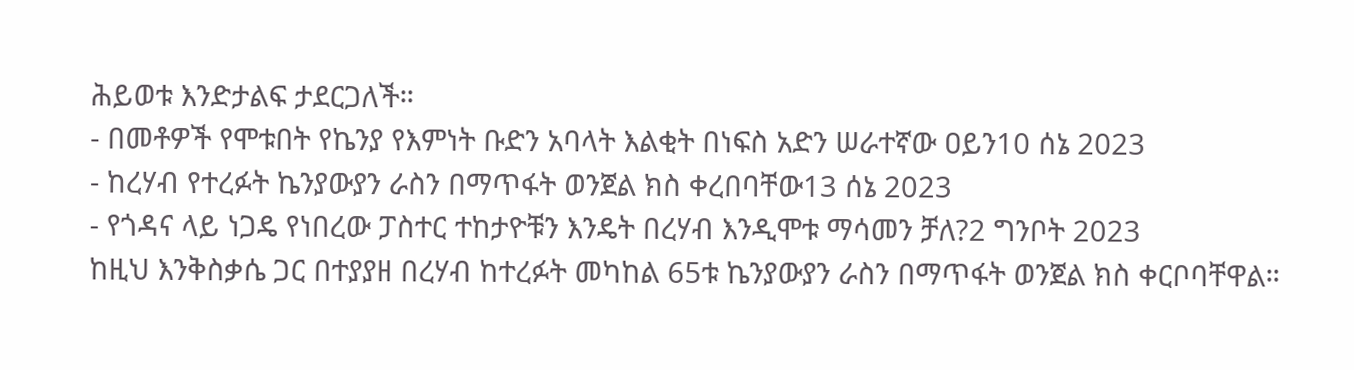ሕይወቱ እንድታልፍ ታደርጋለች።
- በመቶዎች የሞቱበት የኬንያ የእምነት ቡድን አባላት እልቂት በነፍስ አድን ሠራተኛው ዐይን10 ሰኔ 2023
- ከረሃብ የተረፉት ኬንያውያን ራስን በማጥፋት ወንጀል ክስ ቀረበባቸው13 ሰኔ 2023
- የጎዳና ላይ ነጋዴ የነበረው ፓስተር ተከታዮቹን እንዴት በረሃብ እንዲሞቱ ማሳመን ቻለ?2 ግንቦት 2023
ከዚህ እንቅስቃሴ ጋር በተያያዘ በረሃብ ከተረፉት መካከል 65ቱ ኬንያውያን ራስን በማጥፋት ወንጀል ክስ ቀርቦባቸዋል።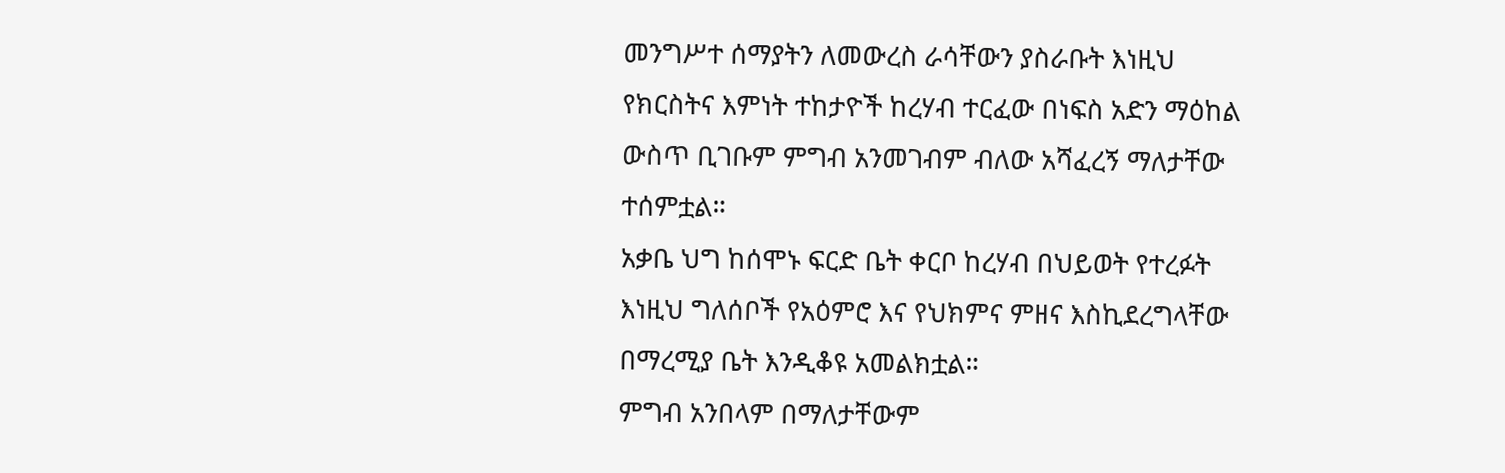መንግሥተ ሰማያትን ለመውረስ ራሳቸውን ያስራቡት እነዚህ የክርስትና እምነት ተከታዮች ከረሃብ ተርፈው በነፍስ አድን ማዕከል ውስጥ ቢገቡም ምግብ አንመገብም ብለው አሻፈረኝ ማለታቸው ተሰምቷል።
አቃቤ ህግ ከሰሞኑ ፍርድ ቤት ቀርቦ ከረሃብ በህይወት የተረፉት እነዚህ ግለሰቦች የአዕምሮ እና የህክምና ምዘና እስኪደረግላቸው በማረሚያ ቤት እንዲቆዩ አመልክቷል።
ምግብ አንበላም በማለታቸውም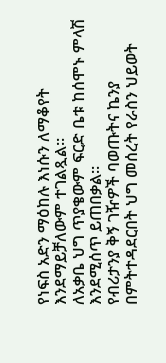የነፍስ አድን ማዕከሉ እነሱን ለማቆየት እንደማይቻለውም ተገልጿል።
ለአቃቤ ህግ ጥያቄውም ፍርድ ቤቱ ከሰሞኑ ምላሽ እንደሚሰጥ ይጠበቃል።
የብሪታንያ ቅኝ ገዥዎች ባወጡትና ኬንያ በምትተዳደርበት ህግ መሰረት የራስን ህይወት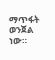ማጥፋት ወንጀል ነው።